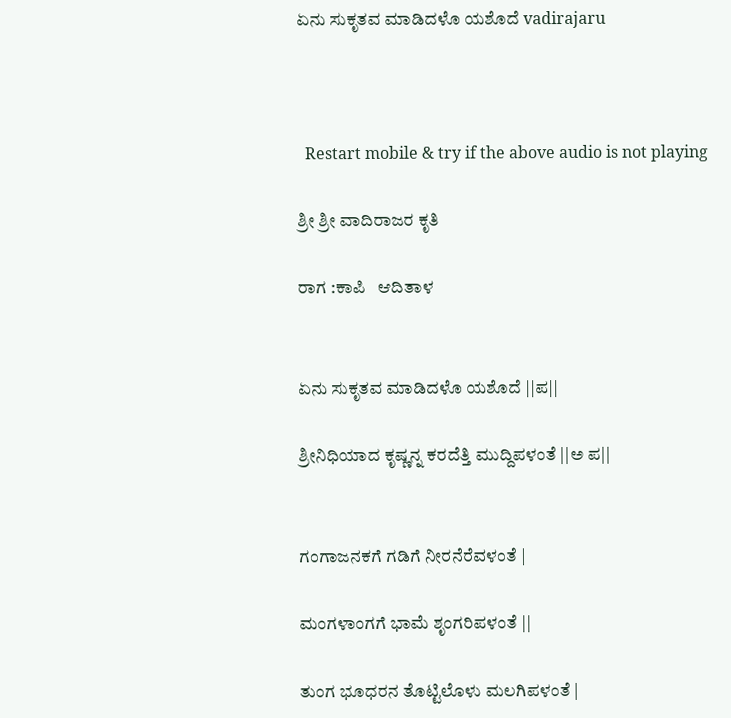ಏನು ಸುಕೃತವ ಮಾಡಿದಳೊ ಯಶೊದೆ vadirajaru



  Restart mobile & try if the above audio is not playing

ಶ್ರೀ ಶ್ರೀ ವಾದಿರಾಜರ ಕೃತಿ

ರಾಗ :ಕಾಪಿ   ಆದಿತಾಳ


ಏನು ಸುಕೃತವ ಮಾಡಿದಳೊ ಯಶೊದೆ ||ಪ||

ಶ್ರೀನಿಧಿಯಾದ ಕೃಷ್ಣನ್ನ ಕರದೆತ್ತಿ ಮುದ್ದಿಪಳಂತೆ ||ಅ ಪ||


ಗಂಗಾಜನಕಗೆ ಗಡಿಗೆ ನೀರನೆರೆವಳಂತೆ |

ಮಂಗಳಾಂಗಗೆ ಭಾಮೆ ಶೃಂಗರಿಪಳಂತೆ ||

ತುಂಗ ಭೂಧರನ ತೊಟ್ಟಿಲೊಳು ಮಲಗಿಪಳಂತೆ |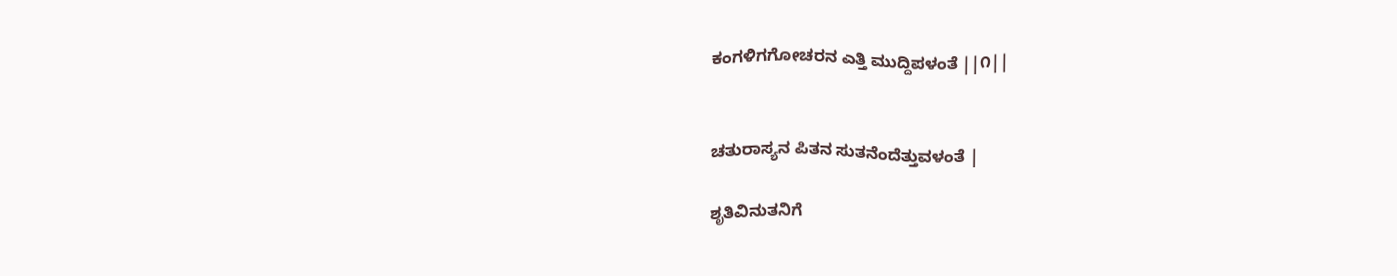ಕಂಗಳಿಗಗೋಚರನ ಎತ್ತಿ ಮುದ್ದಿಪಳಂತೆ ||೧||


ಚತುರಾಸ್ಯನ ಪಿತನ ಸುತನೆಂದೆತ್ತುವಳಂತೆ |

ಶೃತಿವಿನುತನಿಗೆ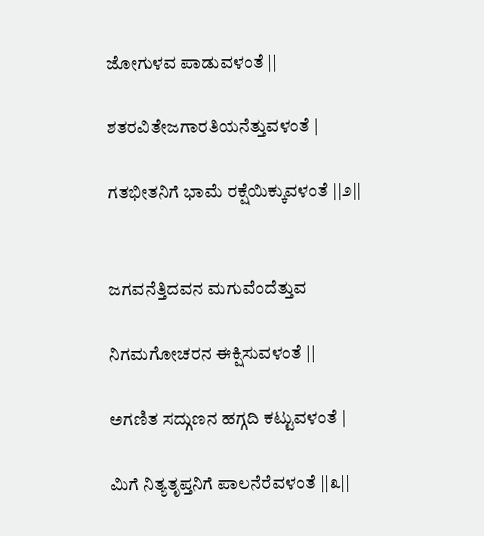ಜೋಗುಳವ ಪಾಡುವಳಂತೆ ||

ಶತರವಿತೇಜಗಾರತಿಯನೆತ್ತುವಳಂತೆ |

ಗತಭೀತನಿಗೆ ಭಾಮೆ ರಕ್ಷೆಯಿಕ್ಕುವಳಂತೆ ||೨||


ಜಗವನೆತ್ತಿದವನ ಮಗುವೆಂದೆತ್ತುವ

ನಿಗಮಗೋಚರನ ಈಕ್ಷಿಸುವಳಂತೆ ||

ಅಗಣಿತ ಸದ್ಗುಣನ ಹಗ್ಗದಿ ಕಟ್ಟುವಳಂತೆ |

ಮಿಗೆ ನಿತ್ಯತೃಪ್ತನಿಗೆ ಪಾಲನೆರೆವಳಂತೆ ||೩||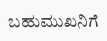ಬಹುಮುಖನಿಗೆ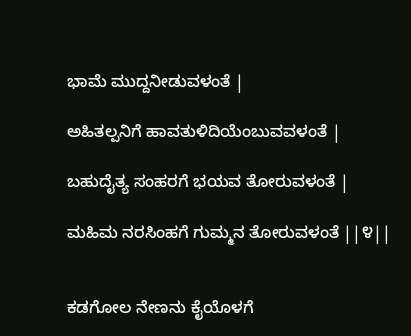ಭಾಮೆ ಮುದ್ದನೀಡುವಳಂತೆ |

ಅಹಿತಲ್ಪನಿಗೆ ಹಾವತುಳಿದಿಯೆಂಬುವವಳಂತೆ |

ಬಹುದೈತ್ಯ ಸಂಹರಗೆ ಭಯವ ತೋರುವಳಂತೆ |

ಮಹಿಮ ನರಸಿಂಹಗೆ ಗುಮ್ಮನ ತೋರುವಳಂತೆ ||೪||


ಕಡಗೋಲ ನೇಣನು ಕೈಯೊಳಗೆ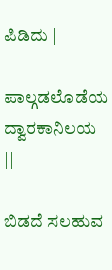ಪಿಡಿದು |

ಪಾಲ್ಗಡಲೊಡೆಯ ದ್ವಾರಕಾನಿಲಯ ||

ಬಿಡದೆ ಸಲಹುವ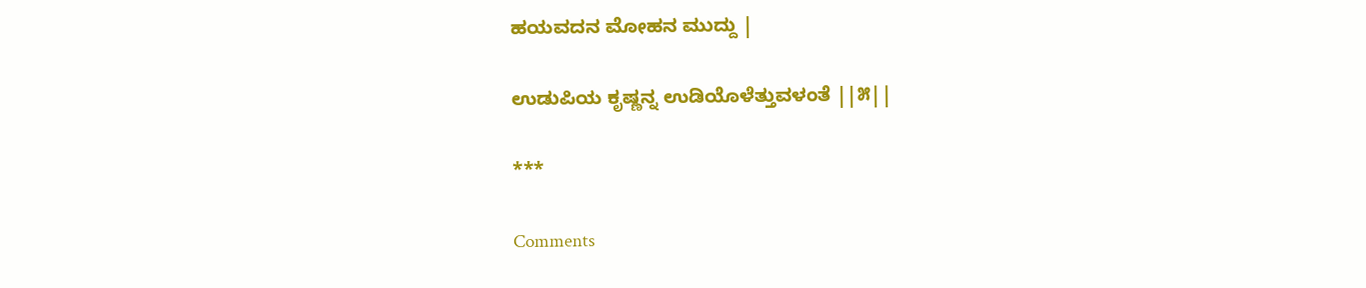ಹಯವದನ ಮೋಹನ ಮುದ್ದು |

ಉಡುಪಿಯ ಕೃಷ್ಣನ್ನ ಉಡಿಯೊಳೆತ್ತುವಳಂತೆ ||೫||

***

Comments